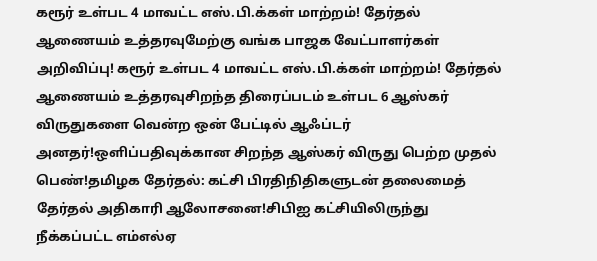கரூர் உள்பட 4 மாவட்ட எஸ்.பி.க்கள் மாற்றம்! தேர்தல் ஆணையம் உத்தரவுமேற்கு வங்க பாஜக வேட்பாளர்கள் அறிவிப்பு! கரூர் உள்பட 4 மாவட்ட எஸ்.பி.க்கள் மாற்றம்! தேர்தல் ஆணையம் உத்தரவுசிறந்த திரைப்படம் உள்பட 6 ஆஸ்கர் விருதுகளை வென்ற ஒன் பேட்டில் ஆஃப்டர் அனதர்!ஒளிப்பதிவுக்கான சிறந்த ஆஸ்கர் விருது பெற்ற முதல் பெண்!தமிழக தேர்தல்: கட்சி பிரதிநிதிகளுடன் தலைமைத் தேர்தல் அதிகாரி ஆலோசனை!சிபிஐ கட்சியிலிருந்து நீக்கப்பட்ட எம்எல்ஏ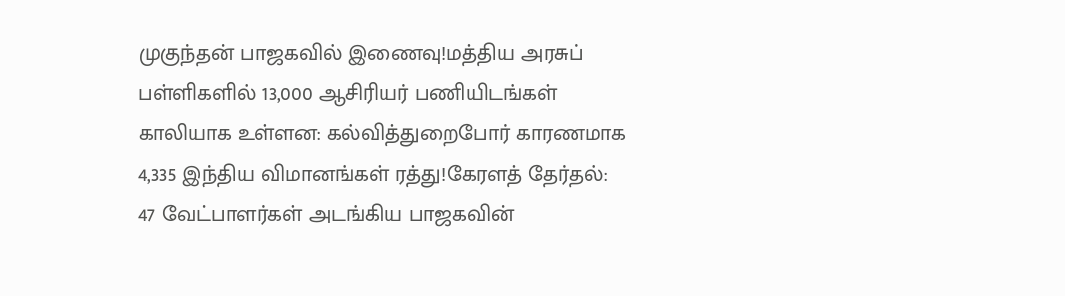முகுந்தன் பாஜகவில் இணைவு!மத்திய அரசுப் பள்ளிகளில் 13,000 ஆசிரியர் பணியிடங்கள் காலியாக உள்ளன: கல்வித்துறைபோர் காரணமாக 4,335 இந்திய விமானங்கள் ரத்து!கேரளத் தேர்தல்: 47 வேட்பாளர்கள் அடங்கிய பாஜகவின்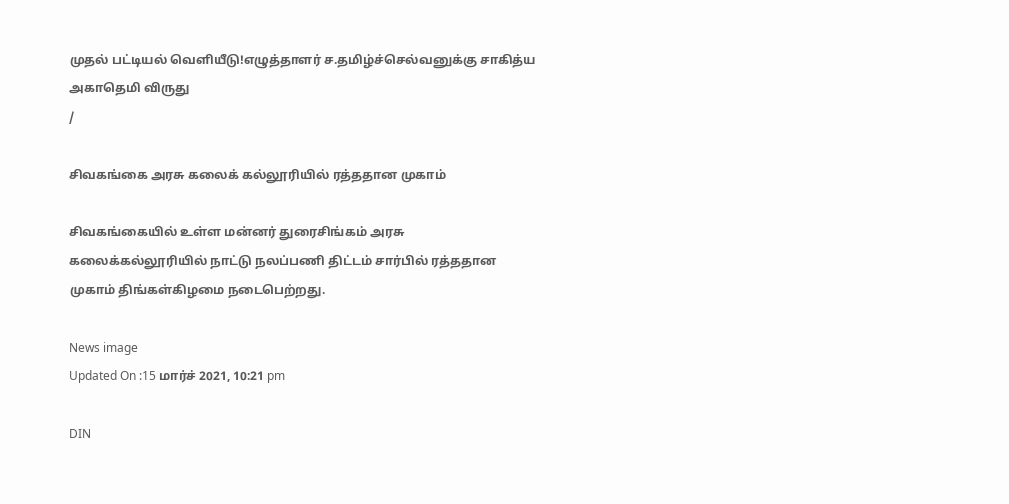முதல் பட்டியல் வெளியீடு!எழுத்தாளர் ச.தமிழ்ச்செல்வனுக்கு சாகித்ய அகாதெமி விருது
/

சிவகங்கை அரசு கலைக் கல்லூரியில் ரத்ததான முகாம்

சிவகங்கையில் உள்ள மன்னர் துரைசிங்கம் அரசு கலைக்கல்லூரியில் நாட்டு நலப்பணி திட்டம் சார்பில் ரத்ததான முகாம் திங்கள்கிழமை நடைபெற்றது.

News image
Updated On :15 மார்ச் 2021, 10:21 pm

DIN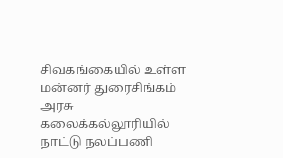சிவகங்கையில் உள்ள மன்னர் துரைசிங்கம் அரசு கலைக்கல்லூரியில் நாட்டு நலப்பணி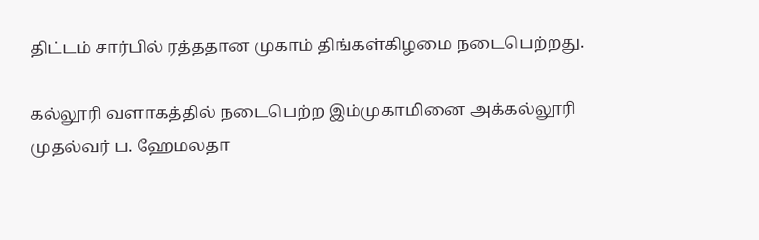திட்டம் சார்பில் ரத்ததான முகாம் திங்கள்கிழமை நடைபெற்றது.

கல்லூரி வளாகத்தில் நடைபெற்ற இம்முகாமினை அக்கல்லூரி முதல்வர் ப. ஹேமலதா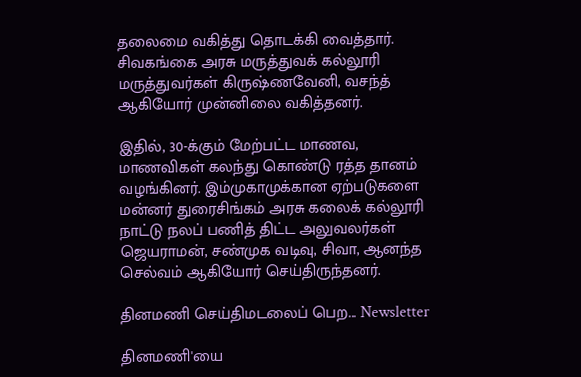தலைமை வகித்து தொடக்கி வைத்தார். சிவகங்கை அரசு மருத்துவக் கல்லூரி மருத்துவர்கள் கிருஷ்ணவேனி, வசந்த் ஆகியோர் முன்னிலை வகித்தனர்.

இதில், 30-க்கும் மேற்பட்ட மாணவ, மாணவிகள் கலந்து கொண்டு ரத்த தானம் வழங்கினர். இம்முகாமுக்கான ஏற்படுகளை மன்னர் துரைசிங்கம் அரசு கலைக் கல்லூரி நாட்டு நலப் பணித் திட்ட அலுவலர்கள் ஜெயராமன், சண்முக வடிவு, சிவா, ஆனந்த செல்வம் ஆகியோர் செய்திருந்தனர்.

தினமணி செய்திமடலைப் பெற... Newsletter

தினமணி'யை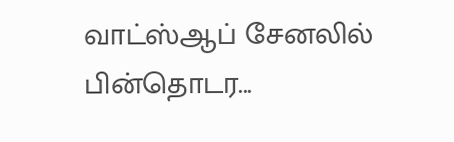வாட்ஸ்ஆப் சேனலில் பின்தொடர...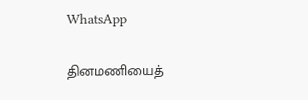WhatsApp

தினமணியைத்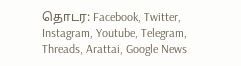தொடர: Facebook, Twitter, Instagram, Youtube, Telegram, Threads, Arattai, Google News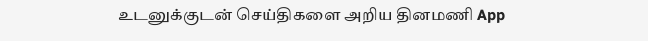உடனுக்குடன் செய்திகளை அறிய தினமணி App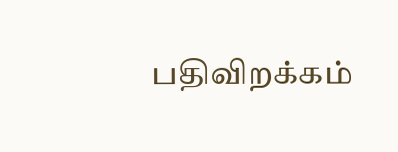பதிவிறக்கம்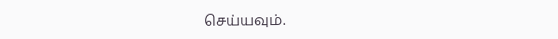செய்யவும்.